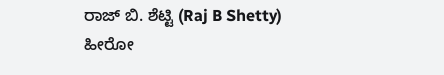ರಾಜ್ ಬಿ. ಶೆಟ್ಟಿ (Raj B Shetty) ಹೀರೋ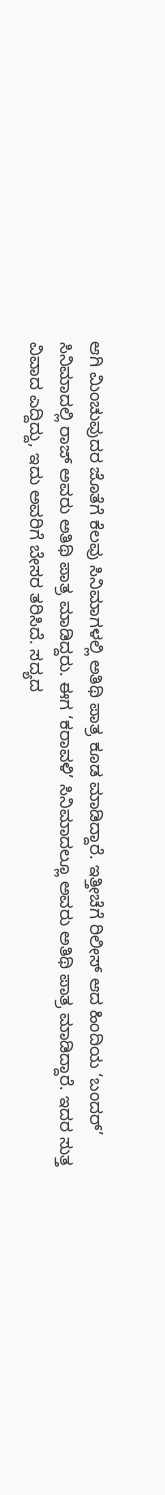ಆಗಿ ಮಿಂಚುವುದರ ಜೊತೆಗೆ ಕೆಲವು ಸಿನಿಮಾಗಳಲ್ಲಿ ಅತಿಥಿ ಪಾತ್ರ ಕೂಡ ಮಾಡಿದ್ದಾರೆ. ಇತ್ತೀಚೆಗೆ ರಿಲೀಸ್ ಆದ ಹಿಂದಿಯ ‘ಬಂದರ್’ ಸಿನಿಮಾದಲ್ಲಿ ರಾಜ್ ಅವರು ಅತಿಥಿ ಪಾತ್ರ ಮಾಡಿದ್ದರು. ಈಗ ‘ಕರಾವಳಿ’ ಸಿನಿಮಾದಲ್ಲೂ ಅವರು ಅತಿಥಿ ಪಾತ್ರ ಮಾಡಿದ್ದಾರೆ. ಇದರ ಸುತ್ತ ವಿವಾದ ಎದ್ದಿದ್ದು, ಇದು ಅವರಿಗೆ ಬೇಸರ ತರಿಸಿದೆ. ಸದ್ಯದ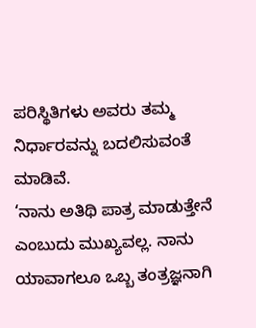ಪರಿಸ್ಥಿತಿಗಳು ಅವರು ತಮ್ಮ ನಿರ್ಧಾರವನ್ನು ಬದಲಿಸುವಂತೆ ಮಾಡಿವೆ.
‘ನಾನು ಅತಿಥಿ ಪಾತ್ರ ಮಾಡುತ್ತೇನೆ ಎಂಬುದು ಮುಖ್ಯವಲ್ಲ. ನಾನು ಯಾವಾಗಲೂ ಒಬ್ಬ ತಂತ್ರಜ್ಞನಾಗಿ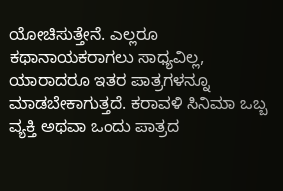ಯೋಚಿಸುತ್ತೇನೆ. ಎಲ್ಲರೂ ಕಥಾನಾಯಕರಾಗಲು ಸಾಧ್ಯವಿಲ್ಲ, ಯಾರಾದರೂ ಇತರ ಪಾತ್ರಗಳನ್ನೂ ಮಾಡಬೇಕಾಗುತ್ತದೆ. ಕರಾವಳಿ ಸಿನಿಮಾ ಒಬ್ಬ ವ್ಯಕ್ತಿ ಅಥವಾ ಒಂದು ಪಾತ್ರದ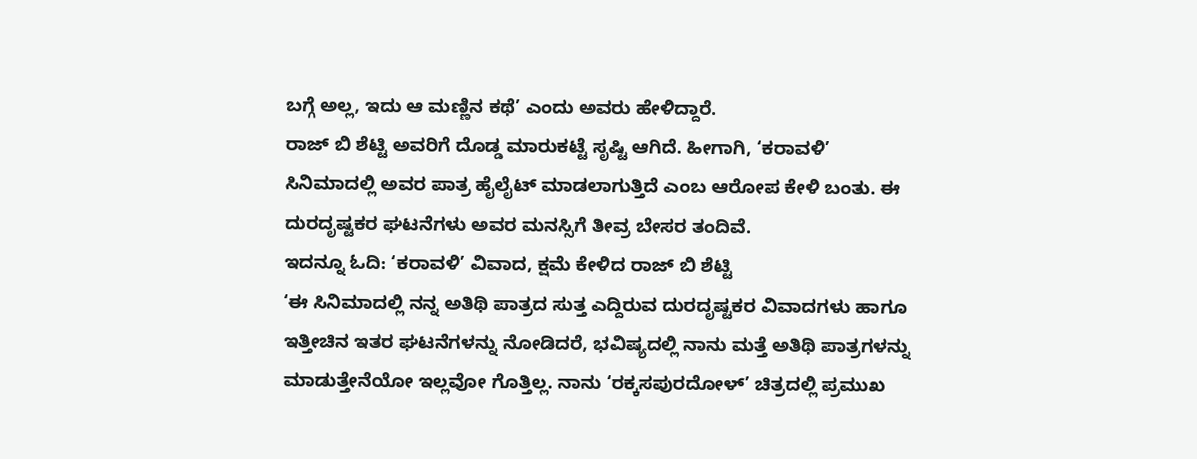ಬಗ್ಗೆ ಅಲ್ಲ, ಇದು ಆ ಮಣ್ಣಿನ ಕಥೆ’ ಎಂದು ಅವರು ಹೇಳಿದ್ದಾರೆ.
ರಾಜ್ ಬಿ ಶೆಟ್ಟಿ ಅವರಿಗೆ ದೊಡ್ಡ ಮಾರುಕಟ್ಟೆ ಸೃಷ್ಟಿ ಆಗಿದೆ. ಹೀಗಾಗಿ, ‘ಕರಾವಳಿ’ ಸಿನಿಮಾದಲ್ಲಿ ಅವರ ಪಾತ್ರ ಹೈಲೈಟ್ ಮಾಡಲಾಗುತ್ತಿದೆ ಎಂಬ ಆರೋಪ ಕೇಳಿ ಬಂತು. ಈ ದುರದೃಷ್ಟಕರ ಘಟನೆಗಳು ಅವರ ಮನಸ್ಸಿಗೆ ತೀವ್ರ ಬೇಸರ ತಂದಿವೆ.
ಇದನ್ನೂ ಓದಿ: ‘ಕರಾವಳಿ’ ವಿವಾದ, ಕ್ಷಮೆ ಕೇಳಿದ ರಾಜ್ ಬಿ ಶೆಟ್ಟಿ
‘ಈ ಸಿನಿಮಾದಲ್ಲಿ ನನ್ನ ಅತಿಥಿ ಪಾತ್ರದ ಸುತ್ತ ಎದ್ದಿರುವ ದುರದೃಷ್ಟಕರ ವಿವಾದಗಳು ಹಾಗೂ ಇತ್ತೀಚಿನ ಇತರ ಘಟನೆಗಳನ್ನು ನೋಡಿದರೆ, ಭವಿಷ್ಯದಲ್ಲಿ ನಾನು ಮತ್ತೆ ಅತಿಥಿ ಪಾತ್ರಗಳನ್ನು ಮಾಡುತ್ತೇನೆಯೋ ಇಲ್ಲವೋ ಗೊತ್ತಿಲ್ಲ. ನಾನು ‘ರಕ್ಕಸಪುರದೋಳ್’ ಚಿತ್ರದಲ್ಲಿ ಪ್ರಮುಖ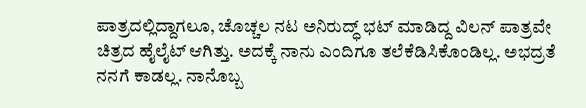ಪಾತ್ರದಲ್ಲಿದ್ದಾಗಲೂ, ಚೊಚ್ಚಲ ನಟ ಅನಿರುದ್ಧ್ ಭಟ್ ಮಾಡಿದ್ದ ವಿಲನ್ ಪಾತ್ರವೇ ಚಿತ್ರದ ಹೈಲೈಟ್ ಆಗಿತ್ತು. ಅದಕ್ಕೆ ನಾನು ಎಂದಿಗೂ ತಲೆಕೆಡಿಸಿಕೊಂಡಿಲ್ಲ. ಅಭದ್ರತೆ ನನಗೆ ಕಾಡಲ್ಲ. ನಾನೊಬ್ಬ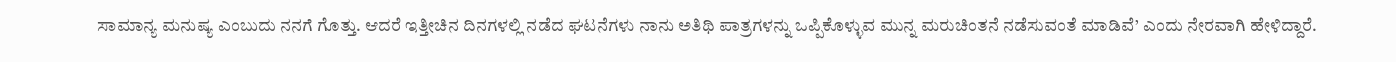ಸಾಮಾನ್ಯ ಮನುಷ್ಯ ಎಂಬುದು ನನಗೆ ಗೊತ್ತು. ಆದರೆ ಇತ್ತೀಚಿನ ದಿನಗಳಲ್ಲಿ ನಡೆದ ಘಟನೆಗಳು ನಾನು ಅತಿಥಿ ಪಾತ್ರಗಳನ್ನು ಒಪ್ಪಿಕೊಳ್ಳುವ ಮುನ್ನ ಮರುಚಿಂತನೆ ನಡೆಸುವಂತೆ ಮಾಡಿವೆ’ ಎಂದು ನೇರವಾಗಿ ಹೇಳಿದ್ದಾರೆ.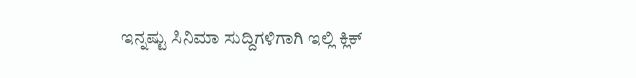ಇನ್ನಷ್ಟು ಸಿನಿಮಾ ಸುದ್ದಿಗಳಿಗಾಗಿ ಇಲ್ಲಿ ಕ್ಲಿಕ್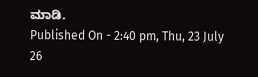ಮಾಡಿ.
Published On - 2:40 pm, Thu, 23 July 26